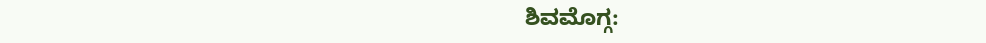ಶಿವಮೊಗ್ಗ: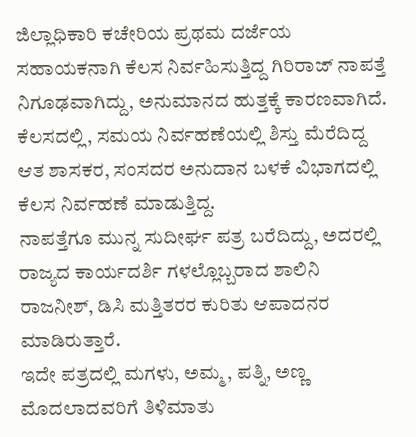ಜಿಲ್ಲಾಧಿಕಾರಿ ಕಚೇರಿಯ ಪ್ರಥಮ ದರ್ಜೆಯ ಸಹಾಯಕನಾಗಿ ಕೆಲಸ ನಿರ್ವಹಿಸುತ್ತಿದ್ದ ಗಿರಿರಾಜ್ ನಾಪತ್ತೆ ನಿಗೂಢವಾಗಿದ್ದು, ಅನುಮಾನದ ಹುತ್ತಕ್ಕೆ ಕಾರಣವಾಗಿದೆ.
ಕೆಲಸದಲ್ಲಿ, ಸಮಯ ನಿರ್ವಹಣೆಯಲ್ಲಿ ಶಿಸ್ತು ಮೆರೆದಿದ್ದ ಆತ ಶಾಸಕರ, ಸಂಸದರ ಅನುದಾನ ಬಳಕೆ ವಿಭಾಗದಲ್ಲಿ ಕೆಲಸ ನಿರ್ವಹಣೆ ಮಾಡುತ್ತಿದ್ದ.
ನಾಪತ್ತೆಗೂ ಮುನ್ನ ಸುದೀರ್ಘ ಪತ್ರ ಬರೆದಿದ್ದು, ಅದರಲ್ಲಿ ರಾಜ್ಯದ ಕಾರ್ಯದರ್ಶಿ ಗಳಲ್ಲೊಬ್ಬರಾದ ಶಾಲಿನಿ ರಾಜನೀಶ್, ಡಿಸಿ ಮತ್ತಿತರರ ಕುರಿತು ಆಪಾದನರ ಮಾಡಿರುತ್ತಾರೆ.
ಇದೇ ಪತ್ರದಲ್ಲಿ ಮಗಳು, ಅಮ್ಮ, ಪತ್ನಿ, ಅಣ್ಣ ಮೊದಲಾದವರಿಗೆ ತಿಳಿಮಾತು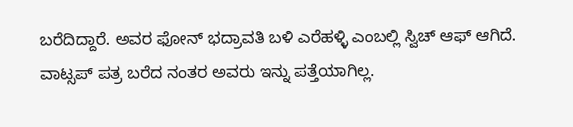ಬರೆದಿದ್ದಾರೆ. ಅವರ ಫೋನ್ ಭದ್ರಾವತಿ ಬಳಿ ಎರೆಹಳ್ಳಿ ಎಂಬಲ್ಲಿ ಸ್ವಿಚ್ ಆಫ್ ಆಗಿದೆ. ವಾಟ್ಸಪ್ ಪತ್ರ ಬರೆದ ನಂತರ ಅವರು ಇನ್ನು ಪತ್ತೆಯಾಗಿಲ್ಲ.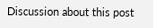Discussion about this post